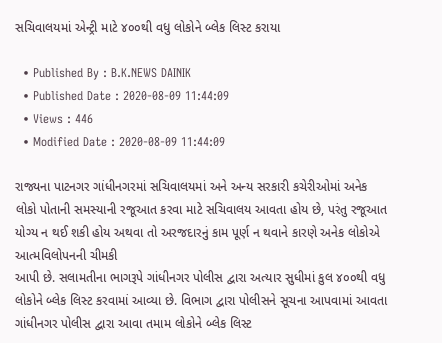સચિવાલયમાં એન્ટ્રી માટે ૪૦૦થી વધુ લોકોને બ્લેક લિસ્ટ કરાયા

  • Published By : B.K.NEWS DAINIK
  • Published Date : 2020-08-09 11:44:09
  • Views : 446
  • Modified Date : 2020-08-09 11:44:09

રાજ્યના પાટનગર ગાંધીનગરમાં સચિવાલયમાં અને અન્ય સરકારી કચેરીઓમાં અનેક લોકો પોતાની સમસ્યાની રજૂઆત કરવા માટે સચિવાલય આવતા હોય છે, પરંતુ રજૂઆત યોગ્ય ન થઈ શકી હોય અથવા તો અરજદારનું કામ પૂર્ણ ન થવાને કારણે અનેક લોકોએ આત્મવિલોપનની ચીમકી
આપી છે. સલામતીના ભાગરૂપે ગાંધીનગર પોલીસ દ્વારા અત્યાર સુધીમાં કુલ ૪૦૦થી વધુ લોકોને બ્લેક લિસ્ટ કરવામાં આવ્યા છે. વિભાગ દ્વારા પોલીસને સૂચના આપવામાં આવતા ગાંધીનગર પોલીસ દ્વારા આવા તમામ લોકોને બ્લેક લિસ્ટ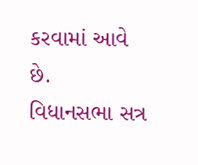કરવામાં આવે છે.
વિધાનસભા સત્ર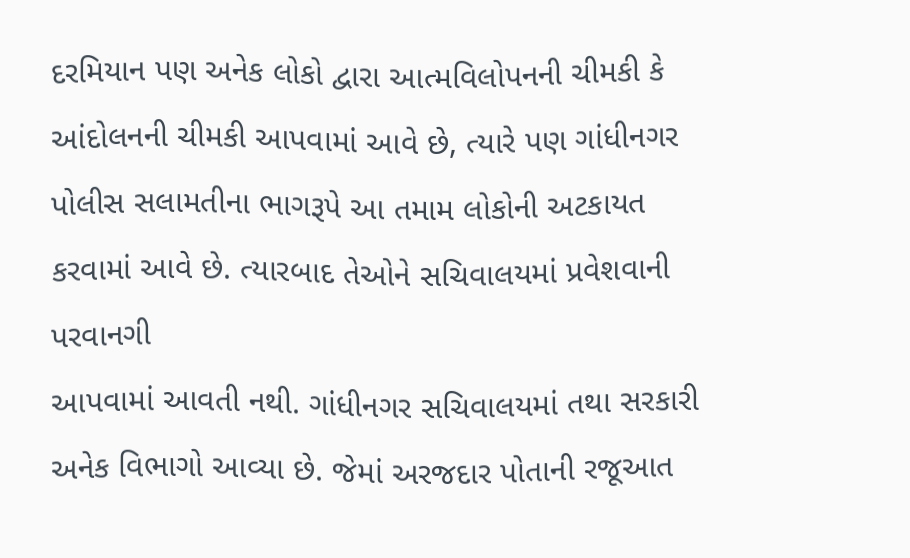દરમિયાન પણ અનેક લોકો દ્વારા આત્મવિલોપનની ચીમકી કે આંદોલનની ચીમકી આપવામાં આવે છે, ત્યારે પણ ગાંધીનગર પોલીસ સલામતીના ભાગરૂપે આ તમામ લોકોની અટકાયત કરવામાં આવે છે. ત્યારબાદ તેઓને સચિવાલયમાં પ્રવેશવાની પરવાનગી
આપવામાં આવતી નથી. ગાંધીનગર સચિવાલયમાં તથા સરકારી અનેક વિભાગો આવ્યા છે. જેમાં અરજદાર પોતાની રજૂઆત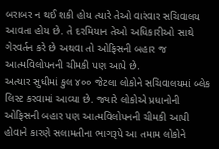બરાબર ન થઈ શકી હોય ત્યારે તેઓ વારંવાર સચિવાલય આવતા હોય છે. તે દરમિયાન તેઓ અધિકારીઓ સાથે ગેરવર્તન કરે છે અથવા તો ઓફિસની બહાર જ આત્મવિલોપનની ચીમકી પણ આપે છે.
અત્યાર સુધીમાં કુલ ૪૦૦ જેટલા લોકોને સચિવાલયમાં બ્લેક લિસ્ટ કરવામાં આવ્યા છે. જ્યારે લોકોએ પ્રધાનોની ઓફિસની બહાર પણ આત્મવિલોપનની ચીમકી આપી હોવાને કારણે સલામતીના ભાગરૂપે આ તમામ લોકોને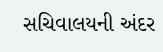સચિવાલયની અંદર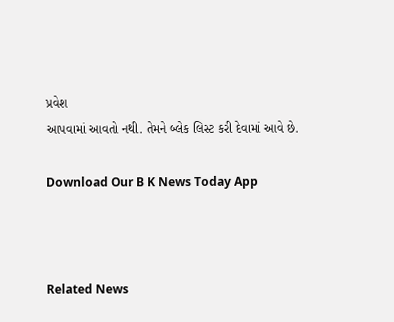પ્રવેશ
આપવામાં આવતો નથી. તેમને બ્લેક લિસ્ટ કરી દેવામાં આવે છે.

Download Our B K News Today App



Related News